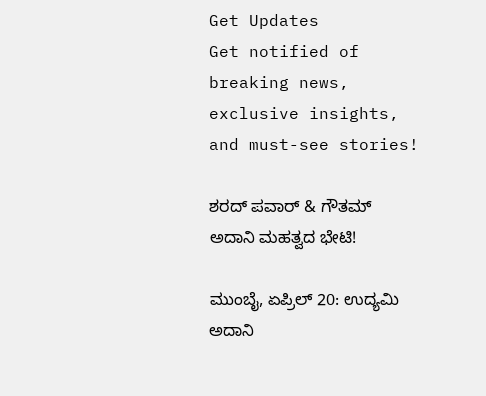Get Updates
Get notified of breaking news, exclusive insights, and must-see stories!

ಶರದ್ ಪವಾರ್ & ಗೌತಮ್‌ ಅದಾನಿ ಮಹತ್ವದ ಭೇಟಿ!

ಮುಂಬೈ, ಏಪ್ರಿಲ್ 20: ಉದ್ಯಮಿ ಅದಾನಿ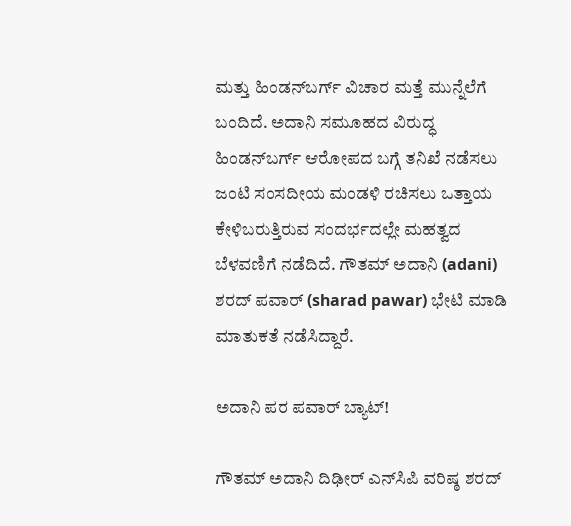ಮತ್ತು ಹಿಂಡನ್‌ಬರ್ಗ್‌ ವಿಚಾರ ಮತ್ತೆ ಮುನ್ನೆಲೆಗೆ ಬಂದಿದೆ. ಅದಾನಿ ಸಮೂಹದ ವಿರುದ್ಧ ಹಿಂಡನ್‌ಬರ್ಗ್‌ ಆರೋಪದ ಬಗ್ಗೆ ತನಿಖೆ ನಡೆಸಲು ಜಂಟಿ ಸಂಸದೀಯ ಮಂಡಳಿ ರಚಿಸಲು ಒತ್ತಾಯ ಕೇಳಿಬರುತ್ತಿರುವ ಸಂದರ್ಭದಲ್ಲೇ ಮಹತ್ವದ ಬೆಳವಣಿಗೆ ನಡೆದಿದೆ. ಗೌತಮ್‌ ಅದಾನಿ (adani) ಶರದ್‌ ಪವಾರ್‌ (sharad pawar) ಭೇಟಿ ಮಾಡಿ ಮಾತುಕತೆ ನಡೆಸಿದ್ದಾರೆ.

ಅದಾನಿ ಪರ ಪವಾರ್ ಬ್ಯಾಟ್!

ಗೌತಮ್‌ ಅದಾನಿ ದಿಢೀರ್ ಎನ್‌ಸಿಪಿ ವರಿಷ್ಠ ಶರದ್‌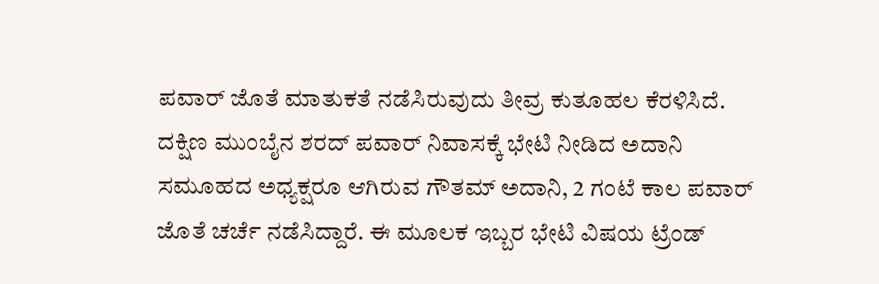ಪವಾರ್‌ ಜೊತೆ ಮಾತುಕತೆ ನಡೆಸಿರುವುದು ತೀವ್ರ ಕುತೂಹಲ ಕೆರಳಿಸಿದೆ. ದಕ್ಷಿಣ ಮುಂಬೈನ ಶರದ್‌ ಪವಾರ್‌ ನಿವಾಸಕ್ಕೆ ಭೇಟಿ ನೀಡಿದ ಅದಾನಿ ಸಮೂಹದ ಅಧ್ಯಕ್ಷರೂ ಆಗಿರುವ ಗೌತಮ್‌ ಅದಾನಿ, 2 ಗಂಟೆ ಕಾಲ ಪವಾರ್‌ ಜೊತೆ ಚರ್ಚೆ ನಡೆಸಿದ್ದಾರೆ. ಈ ಮೂಲಕ ಇಬ್ಬರ ಭೇಟಿ ವಿಷಯ ಟ್ರೆಂಡ್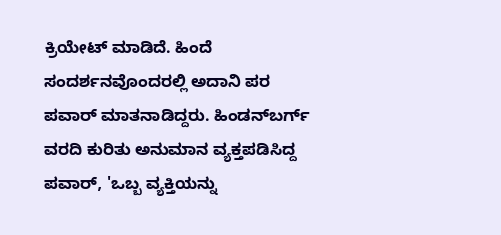ಕ್ರಿಯೇಟ್ ಮಾಡಿದೆ. ಹಿಂದೆ ಸಂದರ್ಶನವೊಂದರಲ್ಲಿ ಅದಾನಿ ಪರ ಪವಾರ್‌ ಮಾತನಾಡಿದ್ದರು. ಹಿಂಡನ್‌ಬರ್ಗ್‌ ವರದಿ ಕುರಿತು ಅನುಮಾನ ವ್ಯಕ್ತಪಡಿಸಿದ್ದ ಪವಾರ್‌, 'ಒಬ್ಬ ವ್ಯಕ್ತಿಯನ್ನು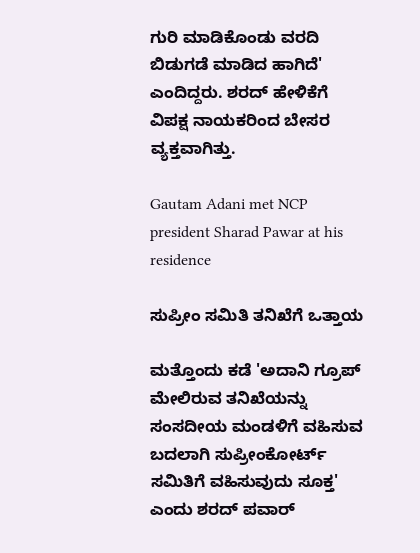ಗುರಿ ಮಾಡಿಕೊಂಡು ವರದಿ ಬಿಡುಗಡೆ ಮಾಡಿದ ಹಾಗಿದೆ' ಎಂದಿದ್ದರು. ಶರದ್‌ ಹೇಳಿಕೆಗೆ ವಿಪಕ್ಷ ನಾಯಕರಿಂದ ಬೇಸರ ವ್ಯಕ್ತವಾಗಿತ್ತು.

Gautam Adani met NCP president Sharad Pawar at his residence

ಸುಪ್ರೀಂ ಸಮಿತಿ ತನಿಖೆಗೆ ಒತ್ತಾಯ

ಮತ್ತೊಂದು ಕಡೆ 'ಅದಾನಿ ಗ್ರೂಪ್‌ ಮೇಲಿರುವ ತನಿಖೆಯನ್ನು ಸಂಸದೀಯ ಮಂಡಳಿಗೆ ವಹಿಸುವ ಬದಲಾಗಿ ಸುಪ್ರೀಂಕೋರ್ಟ್‌ ಸಮಿತಿಗೆ ವಹಿಸುವುದು ಸೂಕ್ತ' ಎಂದು ಶರದ್ ಪವಾರ್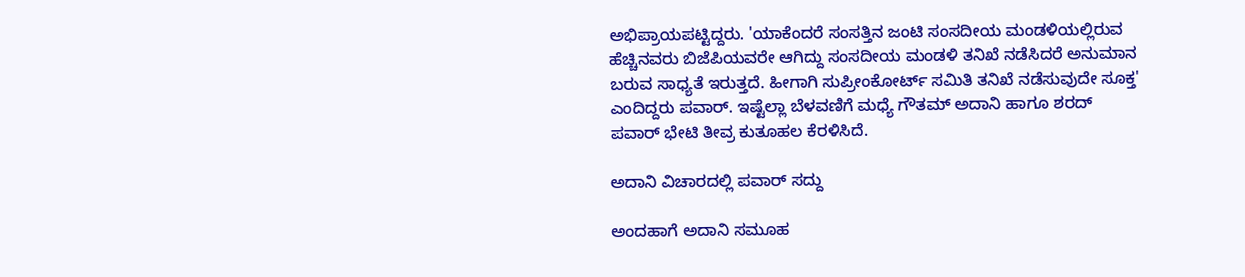ಅಭಿಪ್ರಾಯಪಟ್ಟಿದ್ದರು. 'ಯಾಕೆಂದರೆ ಸಂಸತ್ತಿನ ಜಂಟಿ ಸಂಸದೀಯ ಮಂಡಳಿಯಲ್ಲಿರುವ ಹೆಚ್ಚಿನವರು ಬಿಜೆಪಿಯವರೇ ಆಗಿದ್ದು ಸಂಸದೀಯ ಮಂಡಳಿ ತನಿಖೆ ನಡೆಸಿದರೆ ಅನುಮಾನ ಬರುವ ಸಾಧ್ಯತೆ ಇರುತ್ತದೆ. ಹೀಗಾಗಿ ಸುಪ್ರೀಂಕೋರ್ಟ್‌ ಸಮಿತಿ ತನಿಖೆ ನಡೆಸುವುದೇ ಸೂಕ್ತ' ಎಂದಿದ್ದರು ಪವಾರ್‌. ಇಷ್ಟೆಲ್ಲಾ ಬೆಳವಣಿಗೆ ಮಧ್ಯೆ ಗೌತಮ್‌ ಅದಾನಿ ಹಾಗೂ ಶರದ್ ಪವಾರ್ ಭೇಟಿ ತೀವ್ರ ಕುತೂಹಲ ಕೆರಳಿಸಿದೆ.

ಅದಾನಿ ವಿಚಾರದಲ್ಲಿ ಪವಾರ್ ಸದ್ದು

ಅಂದಹಾಗೆ ಅದಾನಿ ಸಮೂಹ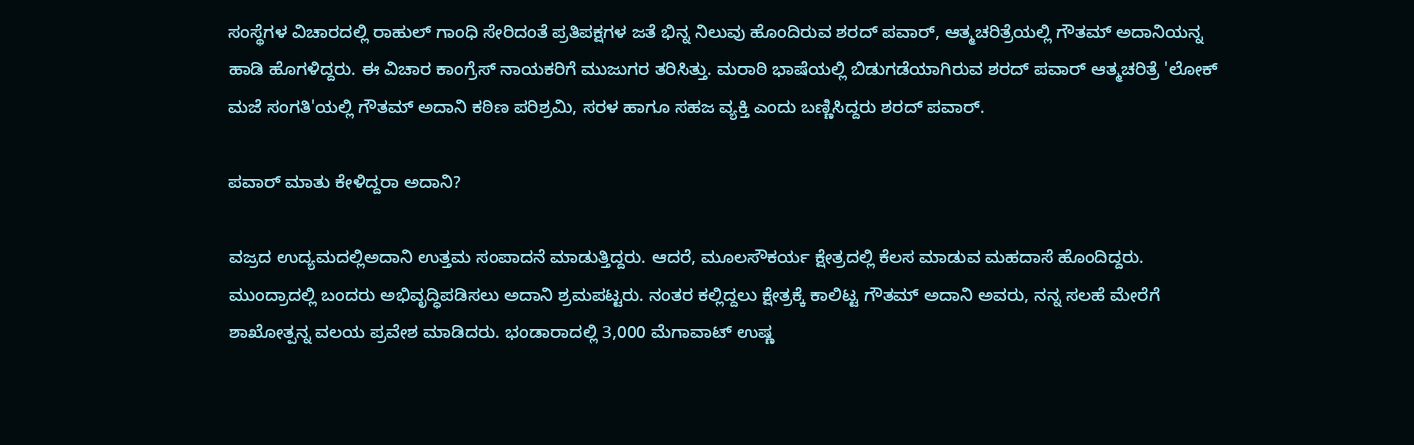ಸಂಸ್ಥೆಗಳ ವಿಚಾರದಲ್ಲಿ ರಾಹುಲ್ ಗಾಂಧಿ ಸೇರಿದಂತೆ ಪ್ರತಿಪಕ್ಷಗಳ ಜತೆ ಭಿನ್ನ ನಿಲುವು ಹೊಂದಿರುವ ಶರದ್‌ ಪವಾರ್‌, ಆತ್ಮಚರಿತ್ರೆಯಲ್ಲಿ ಗೌತಮ್‌ ಅದಾನಿಯನ್ನ ಹಾಡಿ ಹೊಗಳಿದ್ದರು. ಈ ವಿಚಾರ ಕಾಂಗ್ರೆಸ್ ನಾಯಕರಿಗೆ ಮುಜುಗರ ತರಿಸಿತ್ತು. ಮರಾಠಿ ಭಾಷೆಯಲ್ಲಿ ಬಿಡುಗಡೆಯಾಗಿರುವ ಶರದ್‌ ಪವಾರ್‌ ಆತ್ಮಚರಿತ್ರೆ 'ಲೋಕ್‌ ಮಜೆ ಸಂಗತಿ'ಯಲ್ಲಿ ಗೌತಮ್‌ ಅದಾನಿ ಕಠಿಣ ಪರಿಶ್ರಮಿ, ಸರಳ ಹಾಗೂ ಸಹಜ ವ್ಯಕ್ತಿ ಎಂದು ಬಣ್ಣಿಸಿದ್ದರು ಶರದ್‌ ಪವಾರ್‌.

ಪವಾರ್ ಮಾತು ಕೇಳಿದ್ದರಾ ಅದಾನಿ?

ವಜ್ರದ ಉದ್ಯಮದಲ್ಲಿಅದಾನಿ ಉತ್ತಮ ಸಂಪಾದನೆ ಮಾಡುತ್ತಿದ್ದರು. ಆದರೆ, ಮೂಲಸೌಕರ್ಯ ಕ್ಷೇತ್ರದಲ್ಲಿ ಕೆಲಸ ಮಾಡುವ ಮಹದಾಸೆ ಹೊಂದಿದ್ದರು. ಮುಂದ್ರಾದಲ್ಲಿ ಬಂದರು ಅಭಿವೃದ್ಧಿಪಡಿಸಲು ಅದಾನಿ ಶ್ರಮಪಟ್ಟರು. ನಂತರ ಕಲ್ಲಿದ್ದಲು ಕ್ಷೇತ್ರಕ್ಕೆ ಕಾಲಿಟ್ಟ ಗೌತಮ್‌ ಅದಾನಿ ಅವರು, ನನ್ನ ಸಲಹೆ ಮೇರೆಗೆ ಶಾಖೋತ್ಪನ್ನ ವಲಯ ಪ್ರವೇಶ ಮಾಡಿದರು. ಭಂಡಾರಾದಲ್ಲಿ 3,000 ಮೆಗಾವಾಟ್‌ ಉಷ್ಣ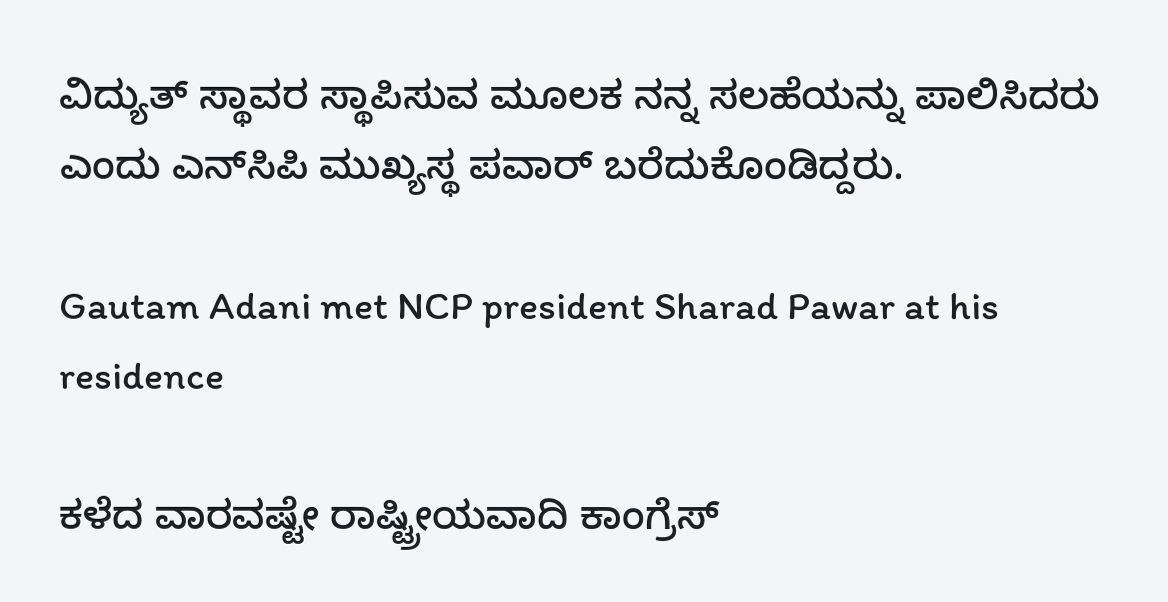ವಿದ್ಯುತ್‌ ಸ್ಥಾವರ ಸ್ಥಾಪಿಸುವ ಮೂಲಕ ನನ್ನ ಸಲಹೆಯನ್ನು ಪಾಲಿಸಿದರು ಎಂದು ಎನ್‌ಸಿಪಿ ಮುಖ್ಯಸ್ಥ ಪವಾರ್‌ ಬರೆದುಕೊಂಡಿದ್ದರು.

Gautam Adani met NCP president Sharad Pawar at his residence

ಕಳೆದ ವಾರವಷ್ಟೇ ರಾಷ್ಟ್ರೀಯವಾದಿ ಕಾಂಗ್ರೆಸ್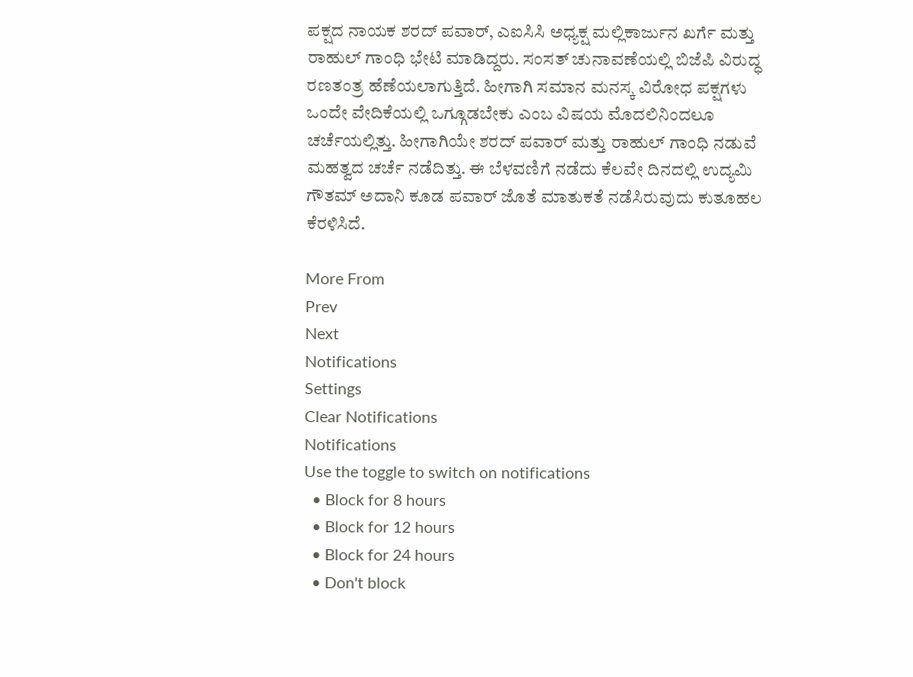ಪಕ್ಷದ ನಾಯಕ ಶರದ್ ಪವಾರ್, ಎಐಸಿಸಿ ಅಧ್ಯಕ್ಷ ಮಲ್ಲಿಕಾರ್ಜುನ ಖರ್ಗೆ ಮತ್ತು ರಾಹುಲ್ ಗಾಂಧಿ ಭೇಟಿ ಮಾಡಿದ್ದರು. ಸಂಸತ್‌ ಚುನಾವಣೆಯಲ್ಲಿ ಬಿಜೆಪಿ ವಿರುದ್ಧ ರಣತಂತ್ರ ಹೆಣೆಯಲಾಗುತ್ತಿದೆ. ಹೀಗಾಗಿ ಸಮಾನ ಮನಸ್ಕ ವಿರೋಧ ಪಕ್ಷಗಳು ಒಂದೇ ವೇದಿಕೆಯಲ್ಲಿ ಒಗ್ಗೂಡಬೇಕು ಎಂಬ ವಿಷಯ ಮೊದಲಿನಿಂದಲೂ ಚರ್ಚೆಯಲ್ಲಿತ್ತು. ಹೀಗಾಗಿಯೇ ಶರದ್ ಪವಾರ್ ಮತ್ತು ರಾಹುಲ್ ಗಾಂಧಿ ನಡುವೆ ಮಹತ್ವದ ಚರ್ಚೆ ನಡೆದಿತ್ತು. ಈ ಬೆಳವಣಿಗೆ ನಡೆದು ಕೆಲವೇ ದಿನದಲ್ಲಿ ಉದ್ಯಮಿ ಗೌತಮ್ ಅದಾನಿ ಕೂಡ ಪವಾರ್ ಜೊತೆ ಮಾತುಕತೆ ನಡೆಸಿರುವುದು ಕುತೂಹಲ ಕೆರಳಿಸಿದೆ.

More From
Prev
Next
Notifications
Settings
Clear Notifications
Notifications
Use the toggle to switch on notifications
  • Block for 8 hours
  • Block for 12 hours
  • Block for 24 hours
  • Don't block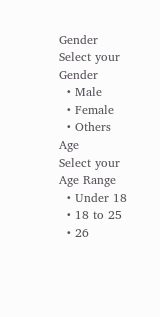Gender
Select your Gender
  • Male
  • Female
  • Others
Age
Select your Age Range
  • Under 18
  • 18 to 25
  • 26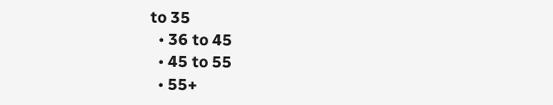to 35
  • 36 to 45
  • 45 to 55
  • 55+